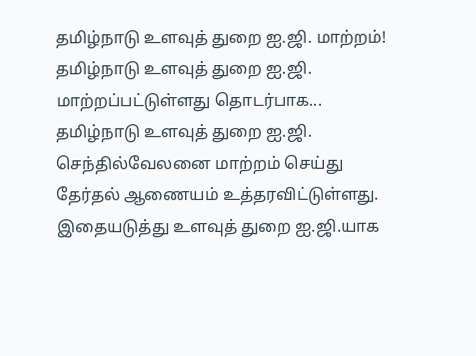தமிழ்நாடு உளவுத் துறை ஐ.ஜி. மாற்றம்!
தமிழ்நாடு உளவுத் துறை ஐ.ஜி. மாற்றப்பட்டுள்ளது தொடர்பாக...
தமிழ்நாடு உளவுத் துறை ஐ.ஜி. செந்தில்வேலனை மாற்றம் செய்து தேர்தல் ஆணையம் உத்தரவிட்டுள்ளது. இதையடுத்து உளவுத் துறை ஐ.ஜி.யாக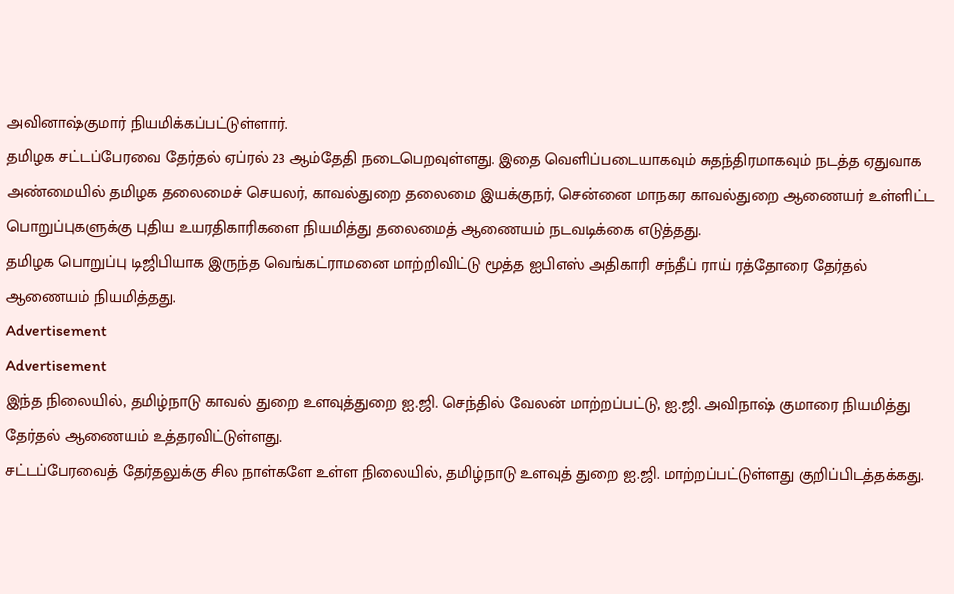அவினாஷ்குமார் நியமிக்கப்பட்டுள்ளார்.
தமிழக சட்டப்பேரவை தேர்தல் ஏப்ரல் 23 ஆம்தேதி நடைபெறவுள்ளது. இதை வெளிப்படையாகவும் சுதந்திரமாகவும் நடத்த ஏதுவாக அண்மையில் தமிழக தலைமைச் செயலர், காவல்துறை தலைமை இயக்குநர், சென்னை மாநகர காவல்துறை ஆணையர் உள்ளிட்ட பொறுப்புகளுக்கு புதிய உயரதிகாரிகளை நியமித்து தலைமைத் ஆணையம் நடவடிக்கை எடுத்தது.
தமிழக பொறுப்பு டிஜிபியாக இருந்த வெங்கட்ராமனை மாற்றிவிட்டு மூத்த ஐபிஎஸ் அதிகாரி சந்தீப் ராய் ரத்தோரை தேர்தல் ஆணையம் நியமித்தது.
Advertisement
Advertisement
இந்த நிலையில், தமிழ்நாடு காவல் துறை உளவுத்துறை ஐ.ஜி. செந்தில் வேலன் மாற்றப்பட்டு, ஐ.ஜி. அவிநாஷ் குமாரை நியமித்து தேர்தல் ஆணையம் உத்தரவிட்டுள்ளது.
சட்டப்பேரவைத் தேர்தலுக்கு சில நாள்களே உள்ள நிலையில், தமிழ்நாடு உளவுத் துறை ஐ.ஜி. மாற்றப்பட்டுள்ளது குறிப்பிடத்தக்கது.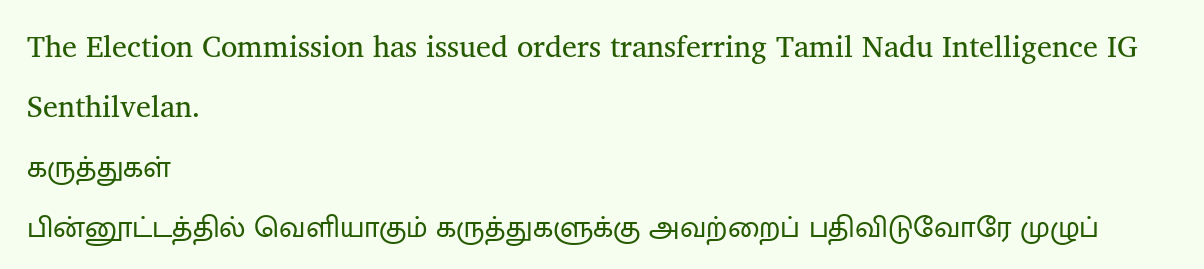The Election Commission has issued orders transferring Tamil Nadu Intelligence IG Senthilvelan.
கருத்துகள்
பின்னூட்டத்தில் வெளியாகும் கருத்துகளுக்கு அவற்றைப் பதிவிடுவோரே முழுப்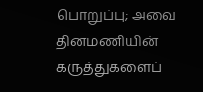பொறுப்பு; அவை தினமணியின் கருத்துகளைப்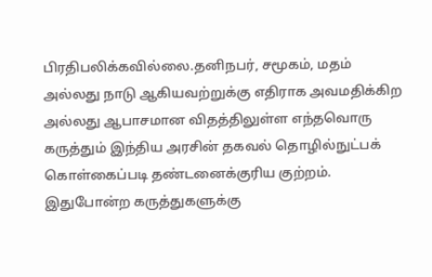பிரதிபலிக்கவில்லை.தனிநபர், சமூகம், மதம் அல்லது நாடு ஆகியவற்றுக்கு எதிராக அவமதிக்கிற அல்லது ஆபாசமான விதத்திலுள்ள எந்தவொரு கருத்தும் இந்திய அரசின் தகவல் தொழில்நுட்பக் கொள்கைப்படி தண்டனைக்குரிய குற்றம். இதுபோன்ற கருத்துகளுக்கு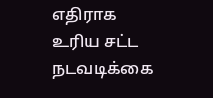எதிராக உரிய சட்ட நடவடிக்கை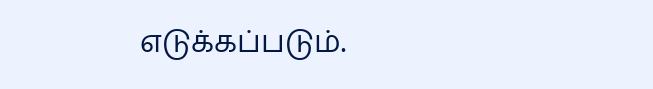எடுக்கப்படும்.